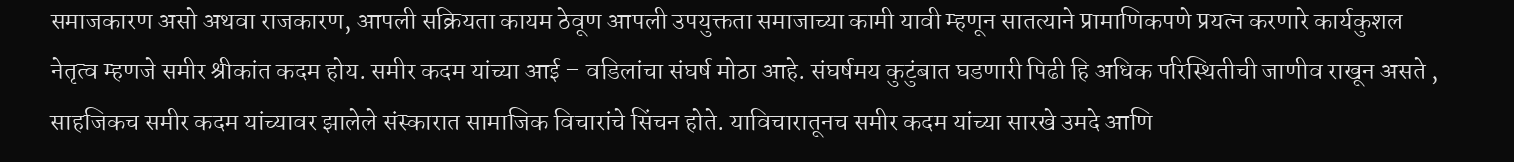समाजकारण असो अथवा राजकारण, आपली सक्रियता कायम ठेवूण आपली उपयुक्तता समाजाच्या कामी यावी म्हणून सातत्याने प्रामाणिकपणे प्रयत्न करणारे कार्यकुशल नेतृत्व म्हणजे समीर श्रीकांत कदम होय. समीर कदम यांच्या आई – वडिलांचा संघर्ष मोठा आहे. संघर्षमय कुटुंबात घडणारी पिढी हि अधिक परिस्थितीची जाणीव राखून असते , साहजिकच समीर कदम यांच्यावर झालेले संस्कारात सामाजिक विचारांचे सिंचन होते. याविचारातूनच समीर कदम यांच्या सारखे उमदे आणि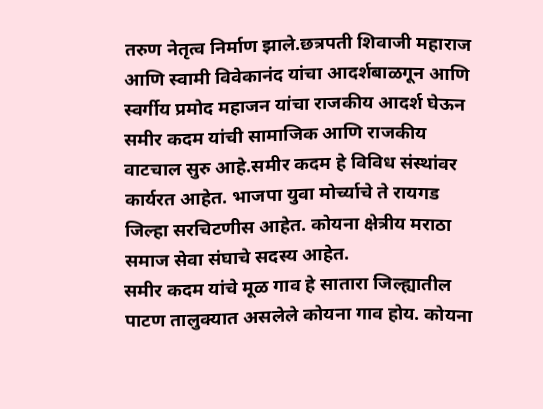तरुण नेतृत्व निर्माण झाले.छत्रपती शिवाजी महाराज आणि स्वामी विवेकानंद यांचा आदर्शबाळगून आणि स्वर्गीय प्रमोद महाजन यांचा राजकीय आदर्श घेऊन समीर कदम यांची सामाजिक आणि राजकीय वाटचाल सुरु आहे.समीर कदम हे विविध संस्थांवर कार्यरत आहेत. भाजपा युवा मोर्च्याचे ते रायगड जिल्हा सरचिटणीस आहेत. कोयना क्षेत्रीय मराठा समाज सेवा संघाचे सदस्य आहेत.
समीर कदम यांचे मूळ गाव हे सातारा जिल्ह्यातील पाटण तालुक्यात असलेले कोयना गाव होय. कोयना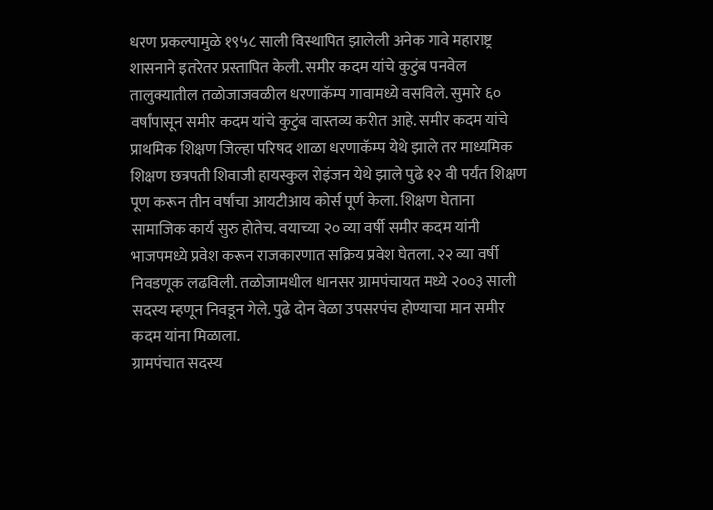धरण प्रकल्पामुळे १९५८ साली विस्थापित झालेली अनेक गावे महाराष्ट्र शासनाने इतरेतर प्रस्तापित केली. समीर कदम यांचे कुटुंब पनवेल तालुक्यातील तळोजाजवळील धरणाकॅम्प गावामध्ये वसविले. सुमारे ६० वर्षांपासून समीर कदम यांचे कुटुंब वास्तव्य करीत आहे. समीर कदम यांचे प्राथमिक शिक्षण जिल्हा परिषद शाळा धरणाकॅम्प येथे झाले तर माध्यमिक शिक्षण छत्रपती शिवाजी हायस्कुल रोइंजन येथे झाले पुढे १२ वी पर्यंत शिक्षण पूण करून तीन वर्षांचा आयटीआय कोर्स पूर्ण केला. शिक्षण घेताना सामाजिक कार्य सुरु होतेच. वयाच्या २० व्या वर्षी समीर कदम यांनी भाजपमध्ये प्रवेश करून राजकारणात सक्रिय प्रवेश घेतला. २२ व्या वर्षी निवडणूक लढविली. तळोजामधील धानसर ग्रामपंचायत मध्ये २००३ साली सदस्य म्हणून निवडून गेले. पुढे दोन वेळा उपसरपंच होण्याचा मान समीर कदम यांना मिळाला.
ग्रामपंचात सदस्य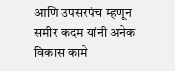आणि उपसरपंच म्हणून समीर कदम यांनी अनेक विकास कामे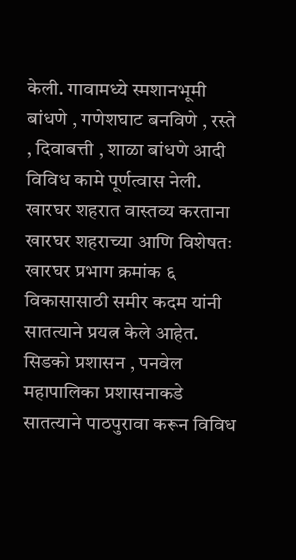केली. गावामध्ये स्मशानभूमी बांधणे , गणेशघाट बनविणे , रस्ते , दिवाबत्ती , शाळा बांधणे आदी विविध कामे पूर्णत्वास नेली. खारघर शहरात वास्तव्य करताना खारघर शहराच्या आणि विशेषतः खारघर प्रभाग क्रमांक ६ विकासासाठी समीर कदम यांनी सातत्याने प्रयत्न केले आहेत. सिडको प्रशासन , पनवेल महापालिका प्रशासनाकडे सातत्याने पाठपुरावा करून विविध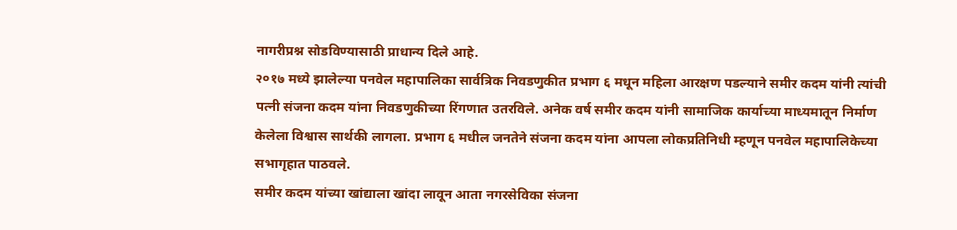नागरीप्रश्न सोडविण्यासाठी प्राधान्य दिले आहे.
२०१७ मध्ये झालेल्या पनवेल महापालिका सार्वत्रिक निवडणुकीत प्रभाग ६ मधून महिला आरक्षण पडल्याने समीर कदम यांनी त्यांची पत्नी संजना कदम यांना निवडणुकीच्या रिंगणात उतरविले. अनेक वर्ष समीर कदम यांनी सामाजिक कार्याच्या माध्यमातून निर्माण केलेला विश्वास सार्थकी लागला. प्रभाग ६ मधील जनतेने संजना कदम यांना आपला लोकप्रतिनिधी म्हणून पनवेल महापालिकेच्या सभागृहात पाठवले.
समीर कदम यांच्या खांद्याला खांदा लावून आता नगरसेविका संजना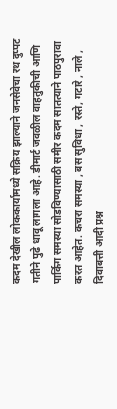कदम देखील लोककार्यामध्ये सक्रिय झाल्याने जनसेवेचा रथ दुप्पट गतीने पुढे धावू लागला आहे. डीमार्ट जवळील वाहतुकीची आणि पार्किग समस्या सोडविण्यासाठी समीर कदम सातत्याने पाठपुरावा करत आहेत. कचरा समस्या , बस सुविधा , रस्ते, गटारे , नाले , दिवाबत्ती आदी प्रश्न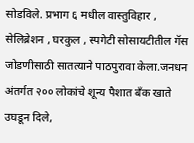सोडविले. प्रभाग ६ मधील वास्तुविहार , सेलिब्रेशन , घरकुल , स्पगेटी सोसायटीतील गॅस जोडणीसाठी सातत्याने पाठपुरावा केला.जनधन अंतर्गत २०० लोकांचे शून्य पैशात बँक खाते उघडून दिले,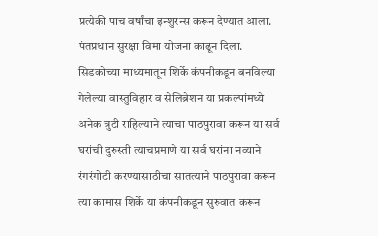प्रत्येकी पाच वर्षांचा इन्शुरन्स करून देण्यात आला. पंतप्रधान सुरक्षा विमा योजना काढून दिला. सिडकोच्या माध्यमातून शिर्के कंपनीकडून बनविल्या गेलेल्या वास्तुविहार व सेलिब्रेशन या प्रकल्पांमध्ये अनेक त्रुटी राहिल्याने त्याचा पाठपुरावा करून या सर्व घरांची दुरुस्ती त्याचप्रमाणे या सर्व घरांना नव्याने रंगरंगोटी करण्यासाठीचा सातत्याने पाठपुरावा करून त्या कामास शिर्के या कंपनीकडून सुरुवात करून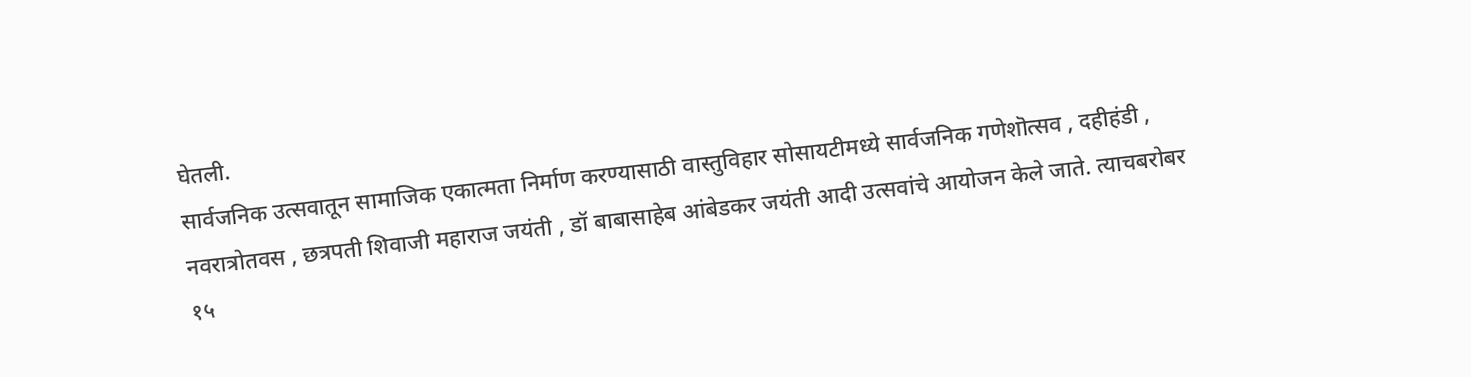घेतली.
सार्वजनिक उत्सवातून सामाजिक एकात्मता निर्माण करण्यासाठी वास्तुविहार सोसायटीमध्ये सार्वजनिक गणेशॊत्सव , दहीहंडी , नवरात्रोतवस , छत्रपती शिवाजी महाराज जयंती , डॉ बाबासाहेब आंबेडकर जयंती आदी उत्सवांचे आयोजन केले जाते. त्याचबरोबर १५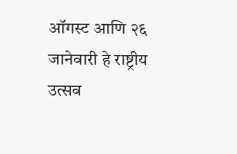ऑगस्ट आणि २६ जानेवारी हे राष्ट्रीय उत्सव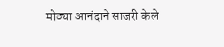मोठ्या आनंदाने साजरी केले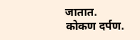जातात.
कोकण दर्पण.